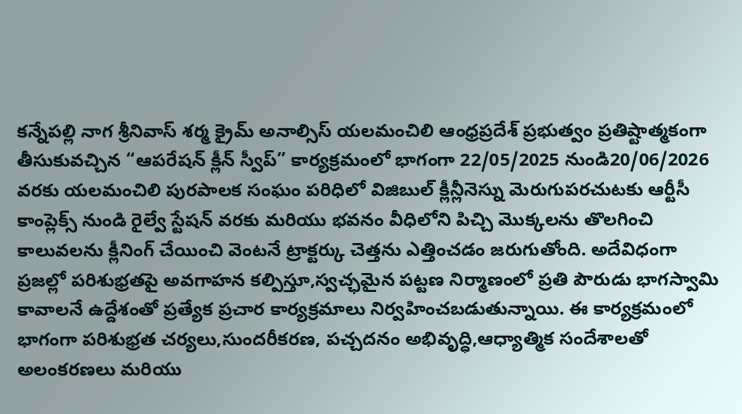కన్నేపల్లి నాగ శ్రీనివాస్ శర్మ క్రైమ్ అనాల్సిస్ యలమంచిలి ఆంధ్రప్రదేశ్ ప్రభుత్వం ప్రతిష్టాత్మకంగా తీసుకువచ్చిన “ఆపరేషన్ క్లీన్ స్వీప్” కార్యక్రమంలో భాగంగా 22/05/2025 నుండి20/06/2026 వరకు యలమంచిలి పురపాలక సంఘం పరిధిలో విజిబుల్ క్లీన్లీనెస్ను మెరుగుపరచుటకు ఆర్టీసీ కాంప్లెక్స్ నుండి రైల్వే స్టేషన్ వరకు మరియు భవనం వీధిలోని పిచ్చి మొక్కలను తొలగించి కాలువలను క్లీనింగ్ చేయించి వెంటనే ట్రాక్టర్కు చెత్తను ఎత్తించడం జరుగుతోంది. అదేవిధంగా ప్రజల్లో పరిశుభ్రతపై అవగాహన కల్పిస్తూ,స్వచ్ఛమైన పట్టణ నిర్మాణంలో ప్రతి పౌరుడు భాగస్వామి కావాలనే ఉద్దేశంతో ప్రత్యేక ప్రచార కార్యక్రమాలు నిర్వహించబడుతున్నాయి. ఈ కార్యక్రమంలో భాగంగా పరిశుభ్రత చర్యలు,సుందరీకరణ, పచ్చదనం అభివృద్ధి,ఆధ్యాత్మిక సందేశాలతో అలంకరణలు మరియు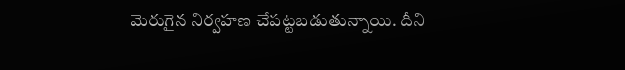మెరుగైన నిర్వహణ చేపట్టబడుతున్నాయి. దీని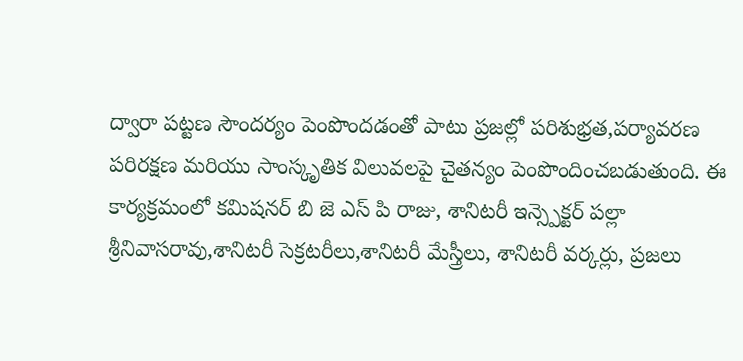ద్వారా పట్టణ సౌందర్యం పెంపొందడంతో పాటు ప్రజల్లో పరిశుభ్రత,పర్యావరణ పరిరక్షణ మరియు సాంస్కృతిక విలువలపై చైతన్యం పెంపొందించబడుతుంది. ఈ కార్యక్రమంలో కమిషనర్ బి జె ఎస్ పి రాజు, శానిటరీ ఇన్స్పెక్టర్ పల్లా శ్రీనివాసరావు,శానిటరీ సెక్రటరీలు,శానిటరీ మేస్త్రీలు, శానిటరీ వర్కర్లు, ప్రజలు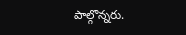పాల్గొన్నరు.